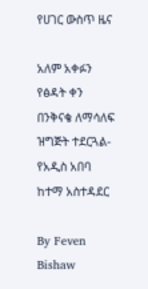የሀገር ውስጥ ዜና

አለም አቀፉን የፅዳት ቀን በንቅናቄ ለማሳለፍ ዝግጅት ተደርጓል- የአዲስ አበባ ከተማ አስተዳደር

By Feven Bishaw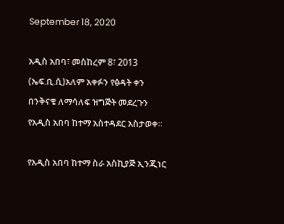September 18, 2020

አዲስ አበባ፣ መስከረም 8፣ 2013 (ኤፍ.ቢ.ሲ)አለም አቀፉን የፅዳት ቀን በንቅናቄ ለማሳለፍ ዝግጅት መደረጉን የአዲስ አበባ ከተማ አስተዳደር አስታወቀ።

የአዲስ አበባ ከተማ ስራ አስኪያጅ ኢንጂነር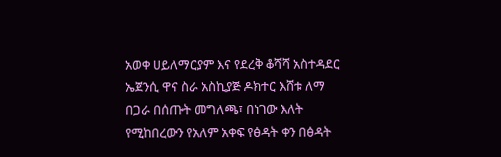አወቀ ሀይለማርያም እና የደረቅ ቆሻሻ አስተዳደር ኤጀንሲ ዋና ስራ አስኪያጅ ዶክተር እሸቱ ለማ በጋራ በሰጡት መግለጫ፣ በነገው እለት የሚከበረውን የአለም አቀፍ የፅዳት ቀን በፅዳት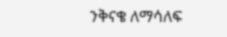ንቅናቄ ለማሳለፍ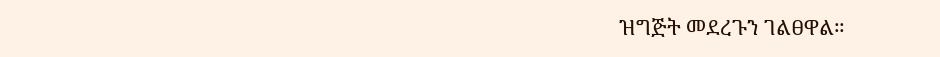ዝግጅት መደረጉን ገልፀዋል።